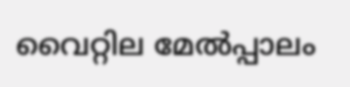വൈറ്റില മേൽപ്പാലം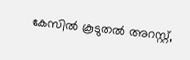കേസിൽ കൂടുതൽ അറസ്റ്റ്,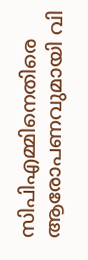സിപിഎമ്മിനെതിരെ ആരോപണവുമായി വി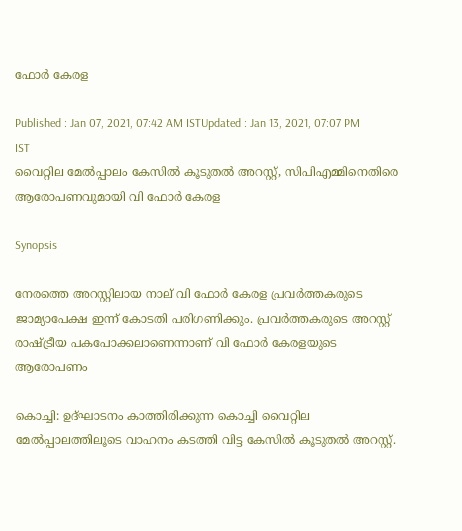ഫോർ കേരള

Published : Jan 07, 2021, 07:42 AM ISTUpdated : Jan 13, 2021, 07:07 PM IST
വൈറ്റില മേൽപ്പാലം കേസിൽ കൂടുതൽ അറസ്റ്റ്, സിപിഎമ്മിനെതിരെ ആരോപണവുമായി വി ഫോർ കേരള

Synopsis

നേരത്തെ അറസ്റ്റിലായ നാല് വി ഫോർ കേരള പ്രവർത്തകരുടെ ജാമ്യാപേക്ഷ ഇന്ന് കോടതി പരിഗണിക്കും. പ്രവർത്തകരുടെ അറസ്റ്റ് രാഷ്ട്രീയ പകപോക്കലാണെന്നാണ് വി ഫോ‌ർ കേരളയുടെ ആരോപണം

കൊച്ചി: ഉദ്ഘാടനം കാത്തിരിക്കുന്ന കൊച്ചി വൈറ്റില മേൽപ്പാലത്തിലൂടെ വാഹനം കടത്തി വിട്ട കേസിൽ കൂടുതൽ അറസ്റ്റ്.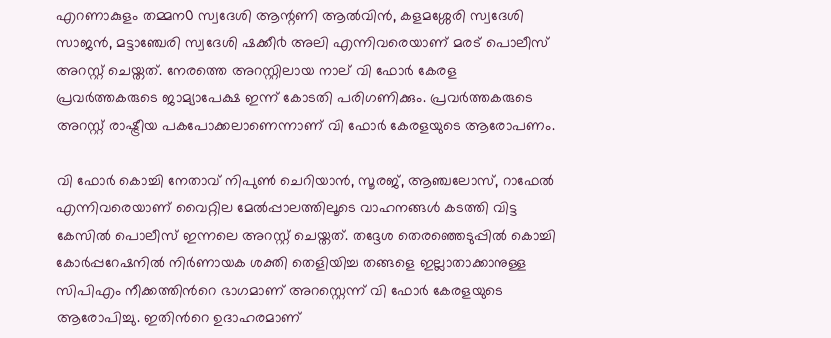എറണാകുളം തമ്മന൦ സ്വദേശി ആന്റണി ആൽവിൻ, കളമശ്ശേരി സ്വദേശി സാജൻ, മട്ടാഞ്ചേരി സ്വദേശി ഷക്കീ൪ അലി എന്നിവരെയാണ് മരട് പൊലീസ് അറസ്റ്റ് ചെയ്തത്. നേരത്തെ അറസ്റ്റിലായ നാല് വി ഫോർ കേരള പ്രവർത്തകരുടെ ജാമ്യാപേക്ഷ ഇന്ന് കോടതി പരിഗണിക്കും. പ്രവർത്തകരുടെ അറസ്റ്റ് രാഷ്ട്രീയ പകപോക്കലാണെന്നാണ് വി ഫോ‌ർ കേരളയുടെ ആരോപണം.

വി ഫോ‌ർ കൊച്ചി നേതാവ് നിപുൺ ചെറിയാൻ, സൂരജ്, ആഞ്ചലോസ്, റാഫേൽ എന്നിവരെയാണ് വൈറ്റില മേൽപ്പാലത്തിലൂടെ വാഹനങ്ങൾ കടത്തി വിട്ട കേസിൽ പൊലീസ് ഇന്നലെ അറസ്റ്റ് ചെയ്തത്. തദ്ദേശ തെരഞ്ഞെടുപ്പിൽ കൊച്ചി കോർപ്പറേഷനിൽ നിർണായക ശക്തി തെളിയിച്ച തങ്ങളെ ഇല്ലാതാക്കാനുള്ള സിപിഎം നീക്കത്തിൻറെ ഭാഗമാണ് അറസ്റ്റെന്ന് വി ഫോർ കേരളയുടെ ആരോപിച്ചു. ഇതിൻറെ ഉദാഹരമാണ്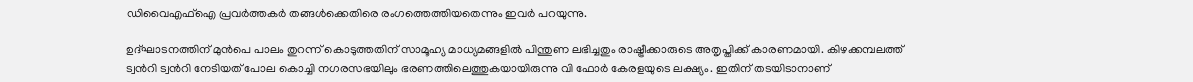ഡിവൈഎഫ്ഐ പ്രവർത്തകർ തങ്ങൾക്കെതിരെ രംഗത്തെത്തിയതെന്നും ഇവർ പറയുന്നു.

ഉദ്ഘാടനത്തിന് മുൻപെ പാലം തുറന്ന് കൊടുത്തതിന് സാമൂഹ്യ മാധ്യമങ്ങളിൽ പിന്തുണ ലഭിച്ചതും രാഷ്ട്രീക്കാരുടെ അതൃപ്തിക്ക് കാരണമായി. കിഴക്കമ്പലത്ത് ട്വൻറി ട്വൻറി നേടിയത് പോല കൊച്ചി നഗരസഭയിലും ഭരണത്തിലെത്തുകയായിരുന്നു വി ഫോർ കേരളയുടെ ലക്ഷ്യം. ഇതിന് തടയിടാനാണ്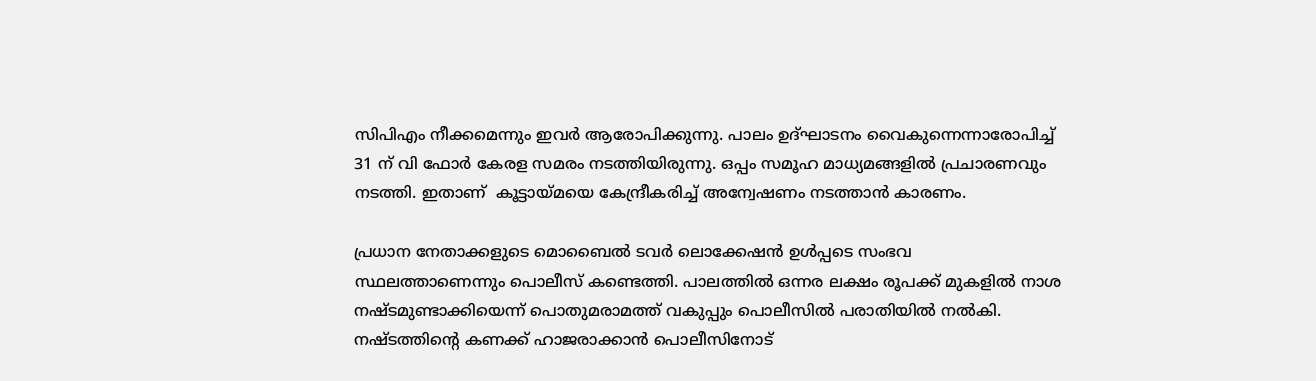സിപിഎം നീക്കമെന്നും ഇവർ ആരോപിക്കുന്നു. പാലം ഉദ്ഘാടനം വൈകുന്നെന്നാരോപിച്ച് 31 ന് വി ഫോർ കേരള സമരം നടത്തിയിരുന്നു. ഒപ്പം സമൂഹ മാധ്യമങ്ങളിൽ പ്രചാരണവും നടത്തി. ഇതാണ്  കൂട്ടായ്മയെ കേന്ദ്രീകരിച്ച് അന്വേഷണം നടത്താൻ കാരണം.

പ്രധാന നേതാക്കളുടെ മൊബൈൽ ടവർ ലൊക്കേഷൻ ഉൾപ്പടെ സംഭവ സ്ഥലത്താണെന്നും പൊലീസ് കണ്ടെത്തി. പാലത്തിൽ ഒന്നര ലക്ഷം രൂപക്ക് മുകളിൽ നാശ നഷ്ടമുണ്ടാക്കിയെന്ന് പൊതുമരാമത്ത് വകുപ്പും പൊലീസിൽ പരാതിയിൽ നൽകി. നഷ്ടത്തിന്റെ കണക്ക് ഹാജരാക്കാൻ പൊലീസിനോട്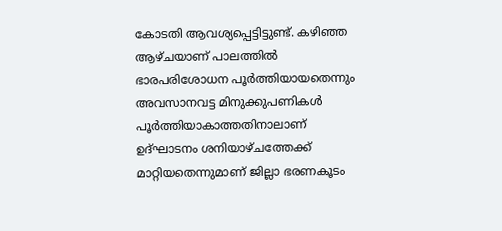കോടതി ആവശ്യപ്പെട്ടിട്ടുണ്ട്. കഴിഞ്ഞ ആഴ്ചയാണ് പാലത്തിൽ ഭാരപരിശോധന പൂർത്തിയായതെന്നും അവസാനവട്ട മിനുക്കുപണികൾ പൂർത്തിയാകാത്തതിനാലാണ് ഉദ്ഘാടനം ശനിയാഴ്ചത്തേക്ക് മാറ്റിയതെന്നുമാണ് ജില്ലാ ഭരണകൂടം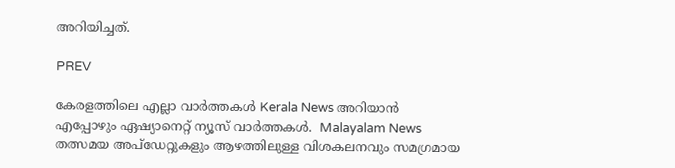അറിയിച്ചത്.

PREV

കേരളത്തിലെ എല്ലാ വാർത്തകൾ Kerala News അറിയാൻ  എപ്പോഴും ഏഷ്യാനെറ്റ് ന്യൂസ് വാർത്തകൾ.  Malayalam News   തത്സമയ അപ്‌ഡേറ്റുകളും ആഴത്തിലുള്ള വിശകലനവും സമഗ്രമായ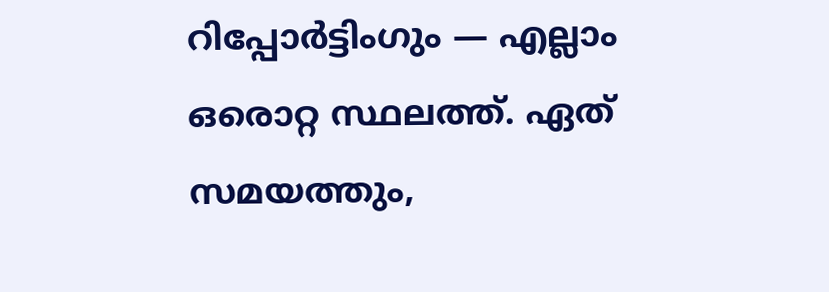റിപ്പോർട്ടിംഗും — എല്ലാം ഒരൊറ്റ സ്ഥലത്ത്. ഏത് സമയത്തും,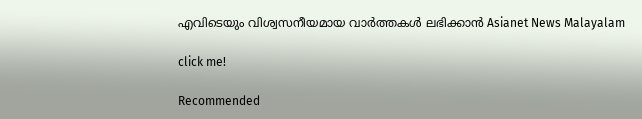എവിടെയും വിശ്വസനീയമായ വാർത്തകൾ ലഭിക്കാൻ Asianet News Malayalam

click me!

Recommended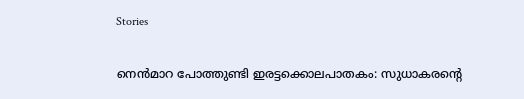Stories

നെൻമാറ പോത്തുണ്ടി ഇരട്ടക്കൊലപാതകം: സുധാകരന്റെ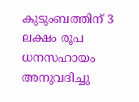കുടുംബത്തിന് 3 ലക്ഷം രൂപ ധനസഹായം അനുവദിച്ചു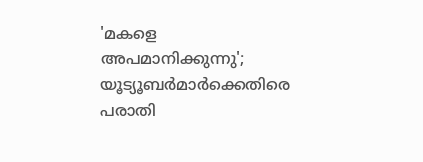'മകളെ അപമാനിക്കുന്നു'; യൂട്യൂബർമാർക്കെതിരെ പരാതി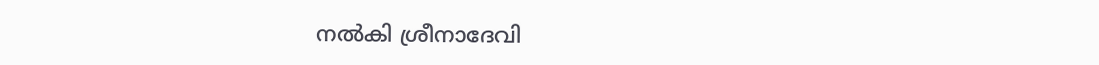നൽകി ശ്രീനാദേവി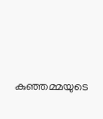കുഞ്ഞമ്മയുടെ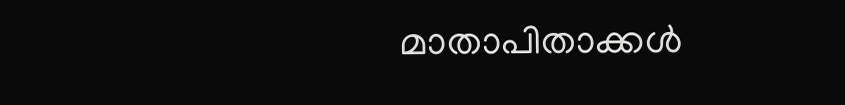മാതാപിതാക്കൾ